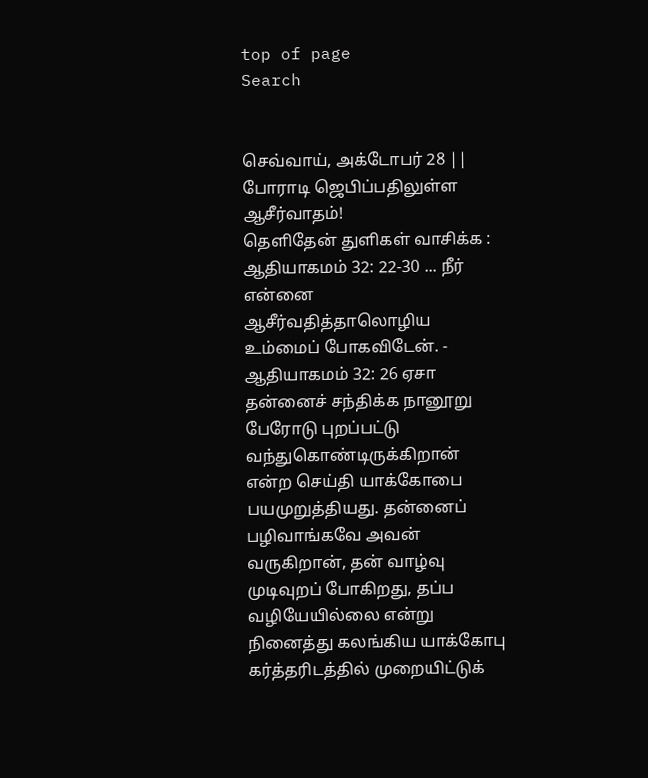top of page
Search


செவ்வாய், அக்டோபர் 28 || போராடி ஜெபிப்பதிலுள்ள ஆசீர்வாதம்!
தெளிதேன் துளிகள் வாசிக்க : ஆதியாகமம் 32: 22-30 ... நீர் என்னை ஆசீர்வதித்தாலொழிய உம்மைப் போகவிடேன். - ஆதியாகமம் 32: 26 ஏசா தன்னைச் சந்திக்க நானூறு பேரோடு புறப்பட்டு வந்துகொண்டிருக்கிறான் என்ற செய்தி யாக்கோபை பயமுறுத்தியது. தன்னைப் பழிவாங்கவே அவன் வருகிறான், தன் வாழ்வு முடிவுறப் போகிறது, தப்ப வழியேயில்லை என்று நினைத்து கலங்கிய யாக்கோபு கர்த்தரிடத்தில் முறையிட்டுக்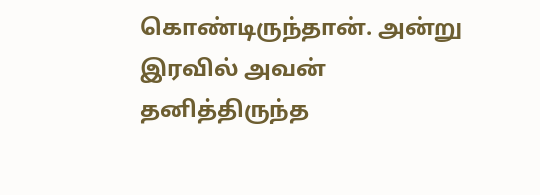கொண்டிருந்தான். அன்று இரவில் அவன் தனித்திருந்த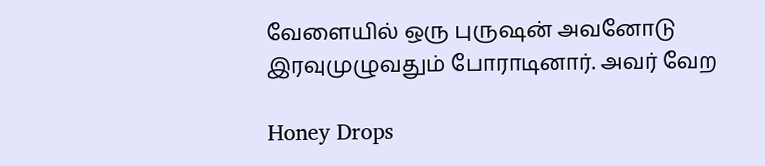வேளையில் ஒரு புருஷன் அவனோடு இரவுமுழுவதும் போராடினார். அவர் வேற

Honey Drops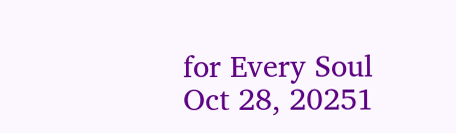for Every Soul
Oct 28, 20251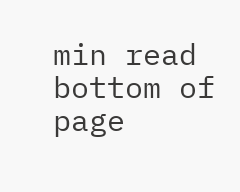min read
bottom of page